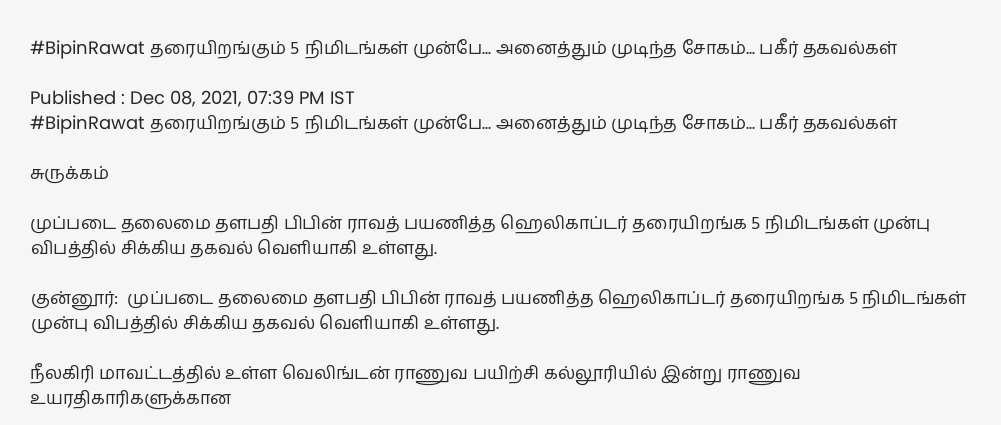#BipinRawat தரையிறங்கும் 5 நிமிடங்கள் முன்பே... அனைத்தும் முடிந்த சோகம்... பகீர் தகவல்கள்

Published : Dec 08, 2021, 07:39 PM IST
#BipinRawat தரையிறங்கும் 5 நிமிடங்கள் முன்பே... அனைத்தும் முடிந்த சோகம்... பகீர் தகவல்கள்

சுருக்கம்

முப்படை தலைமை தளபதி பிபின் ராவத் பயணித்த ஹெலிகாப்டர் தரையிறங்க 5 நிமிடங்கள் முன்பு விபத்தில் சிக்கிய தகவல் வெளியாகி உள்ளது.

குன்னூர்:  முப்படை தலைமை தளபதி பிபின் ராவத் பயணித்த ஹெலிகாப்டர் தரையிறங்க 5 நிமிடங்கள் முன்பு விபத்தில் சிக்கிய தகவல் வெளியாகி உள்ளது.

நீலகிரி மாவட்டத்தில் உள்ள வெலிங்டன் ராணுவ பயிற்சி கல்லூரியில் இன்று ராணுவ உயரதிகாரிகளுக்கான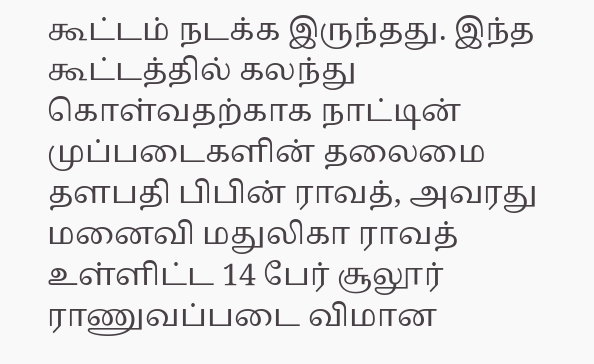கூட்டம் நடக்க இருந்தது. இந்த கூட்டத்தில் கலந்து கொள்வதற்காக நாட்டின் முப்படைகளின் தலைமை தளபதி பிபின் ராவத், அவரது மனைவி மதுலிகா ராவத் உள்ளிட்ட 14 பேர் சூலூர் ராணுவப்படை விமான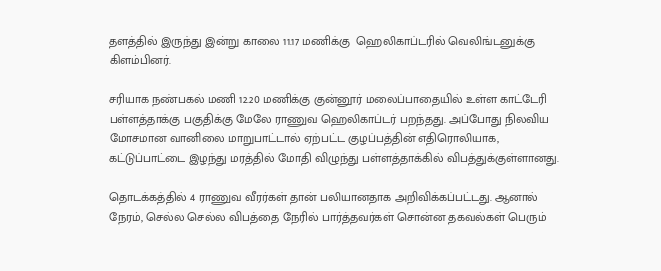தளத்தில் இருந்து இன்று காலை 11.17 மணிக்கு  ஹெலிகாப்டரில் வெலிங்டனுக்கு கிளம்பினர்.

சரியாக நண்பகல் மணி 12.20 மணிக்கு குன்னூர் மலைப்பாதையில் உள்ள காட்டேரி பள்ளத்தாக்கு பகுதிக்கு மேலே ராணுவ ஹெலிகாப்டர் பறந்தது. அப்போது நிலவிய மோசமான வானிலை மாறுபாட்டால் ஏற்பட்ட குழப்பத்தின் எதிரொலியாக, கட்டுப்பாட்டை இழந்து மரத்தில் மோதி விழுந்து பள்ளத்தாக்கில் விபத்துக்குள்ளானது.

தொடக்கத்தில் 4 ராணுவ வீரர்கள் தான் பலியானதாக அறிவிக்கப்பட்டது. ஆனால் நேரம், செல்ல செல்ல விபத்தை நேரில் பார்த்தவர்கள் சொன்ன தகவல்கள் பெரும்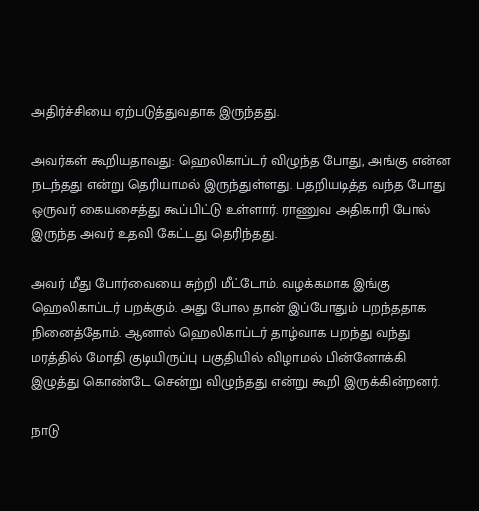அதிர்ச்சியை ஏற்படுத்துவதாக இருந்தது.

அவர்கள் கூறியதாவது: ஹெலிகாப்டர் விழுந்த போது, அங்கு என்ன நடந்தது என்று தெரியாமல் இருந்துள்ளது. பதறியடித்த வந்த போது ஒருவர் கையசைத்து கூப்பிட்டு உள்ளார். ராணுவ அதிகாரி போல் இருந்த அவர் உதவி கேட்டது தெரிந்தது.

அவர் மீது போர்வையை சுற்றி மீட்டோம். வழக்கமாக இங்கு ஹெலிகாப்டர் பறக்கும். அது போல தான் இப்போதும் பறந்ததாக நினைத்தோம். ஆனால் ஹெலிகாப்டர் தாழ்வாக பறந்து வந்து மரத்தில் மோதி குடியிருப்பு பகுதியில் விழாமல் பின்னோக்கி இழுத்து கொண்டே சென்று விழுந்தது என்று கூறி இருக்கின்றனர்.

நாடு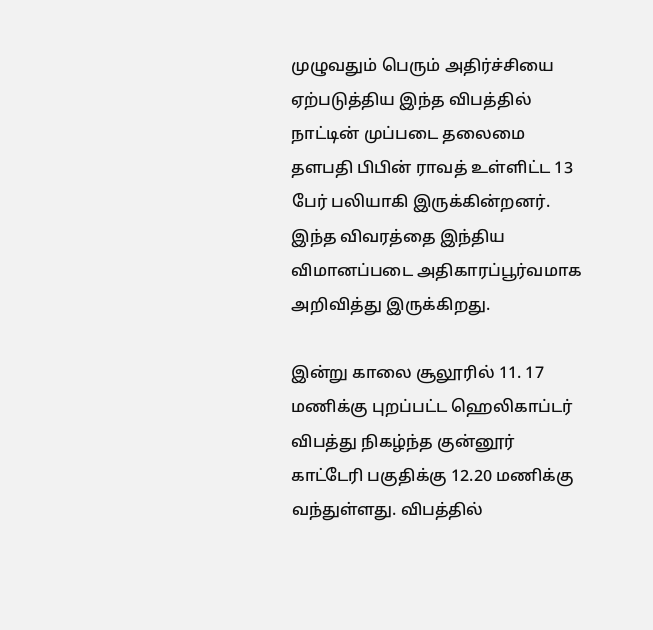முழுவதும் பெரும் அதிர்ச்சியை ஏற்படுத்திய இந்த விபத்தில் நாட்டின் முப்படை தலைமை தளபதி பிபின் ராவத் உள்ளிட்ட 13 பேர் பலியாகி இருக்கின்றனர். இந்த விவரத்தை இந்திய விமானப்படை அதிகாரப்பூர்வமாக அறிவித்து இருக்கிறது.

இன்று காலை சூலூரில் 11. 17 மணிக்கு புறப்பட்ட ஹெலிகாப்டர் விபத்து நிகழ்ந்த குன்னூர் காட்டேரி பகுதிக்கு 12.20 மணிக்கு வந்துள்ளது. விபத்தில்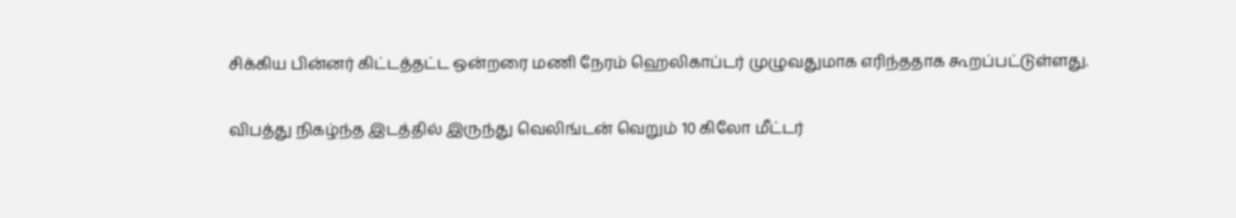சிக்கிய பின்னர் கிட்டத்தட்ட ஒன்றரை மணி நேரம் ஹெலிகாப்டர் முழுவதுமாக எரிந்ததாக கூறப்பட்டுள்ளது.

விபத்து நிகழ்ந்த இடத்தில் இருந்து வெலிங்டன் வெறும் 10 கிலோ மீட்டர்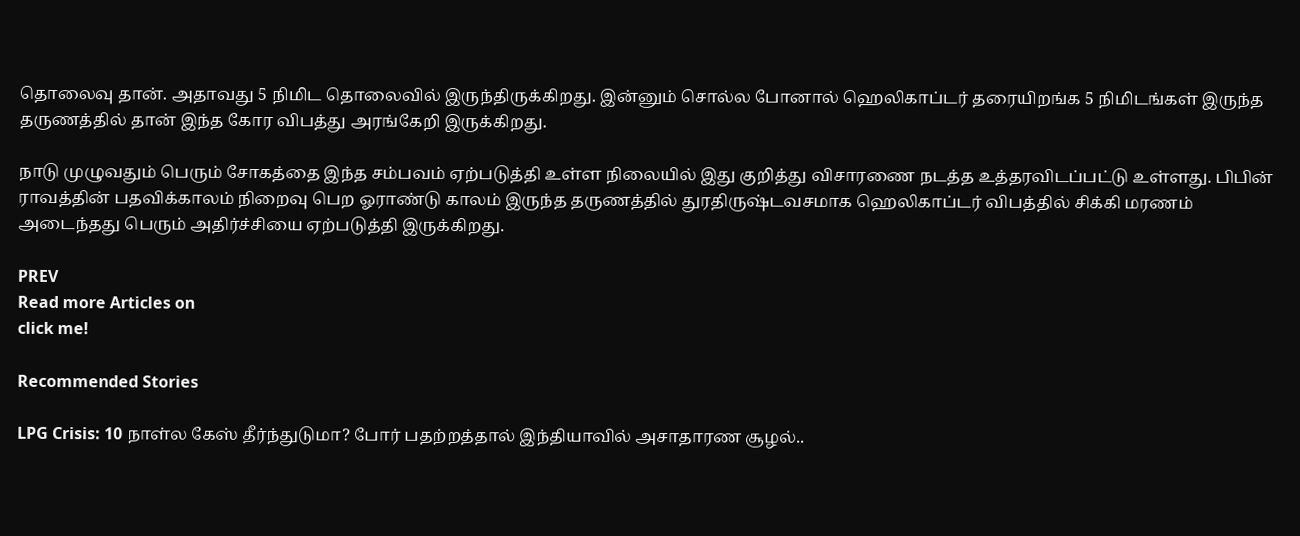தொலைவு தான். அதாவது 5 நிமிட தொலைவில் இருந்திருக்கிறது. இன்னும் சொல்ல போனால் ஹெலிகாப்டர் தரையிறங்க 5 நிமிடங்கள் இருந்த தருணத்தில் தான் இந்த கோர விபத்து அரங்கேறி இருக்கிறது.

நாடு முழுவதும் பெரும் சோகத்தை இந்த சம்பவம் ஏற்படுத்தி உள்ள நிலையில் இது குறித்து விசாரணை நடத்த உத்தரவிடப்பட்டு உள்ளது. பிபின் ராவத்தின் பதவிக்காலம் நிறைவு பெற ஓராண்டு காலம் இருந்த தருணத்தில் துரதிருஷ்டவசமாக ஹெலிகாப்டர் விபத்தில் சிக்கி மரணம் அடைந்தது பெரும் அதிர்ச்சியை ஏற்படுத்தி இருக்கிறது.

PREV
Read more Articles on
click me!

Recommended Stories

LPG Crisis: 10 நாள்ல கேஸ் தீர்ந்துடுமா? போர் பதற்றத்தால் இந்தியாவில் அசாதாரண சூழல்..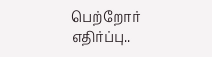பெற்றோர் எதிர்ப்பு..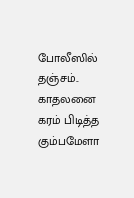போலீஸில் தஞ்சம்.. காதலனை கரம் பிடித்த கும்பமேளா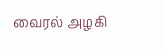வைரல் அழகி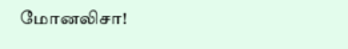மோனலிசா!